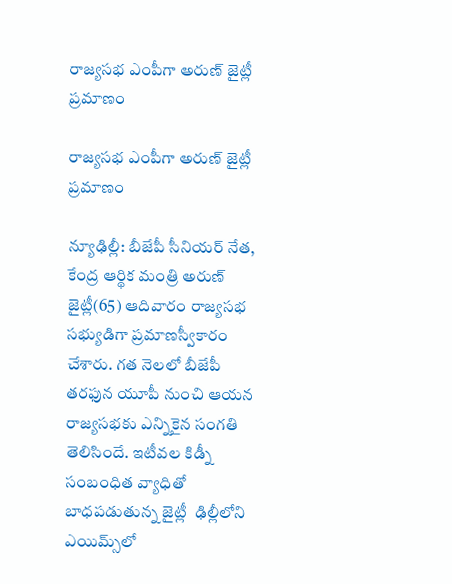రాజ్యసభ ఎంపీగా అరుణ్‌ జైట్లీ ప్రమాణం

రాజ్యసభ ఎంపీగా అరుణ్‌ జైట్లీ ప్రమాణం

న్యూఢిల్లీ: బీజేపీ సీనియర్‌ నేత, కేంద్ర ఆర్థిక మంత్రి అరుణ్‌ జైట్లీ(65) ఆదివారం రాజ్యసభ సభ్యుడిగా ప్రమాణస్వీకారం చేశారు. గత నెలలో బీజేపీ తరఫున యూపీ నుంచి ఆయన రాజ్యసభకు ఎన్నికైన సంగతి తెలిసిందే. ఇటీవల కిడ్నీ సంబంధిత వ్యాధితో బాధపడుతున్న జైట్లీ  ఢిల్లీలోని ఎయిమ్స్‌లో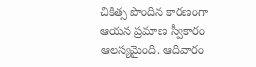చికిత్స పొందిన కారణంగా ఆయన ప్రమాణ స్వీకారం ఆలస్యమైంది. ఆదివారం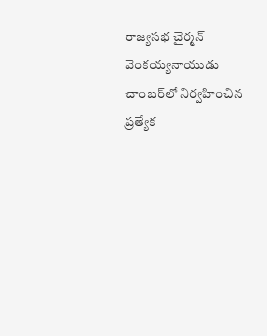రాజ్యసభ చైర్మన్‌ వెంకయ్యనాయుడు చాంబర్‌లో నిర్వహించిన ప్రత్యేక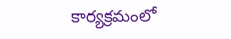కార్యక్రమంలో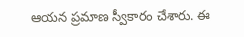ఆయన ప్రమాణ స్వీకారం చేశారు. ఈ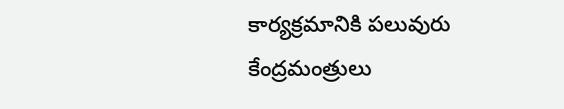కార్యక్రమానికి పలువురు కేంద్రమంత్రులు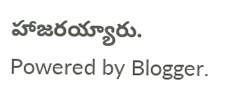హాజరయ్యారు.
Powered by Blogger.